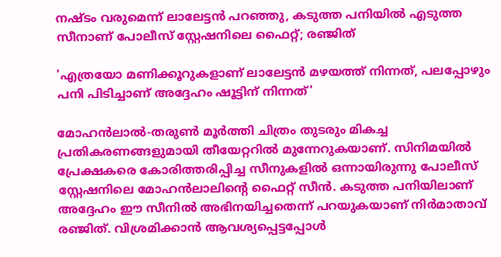നഷ്ടം വരുമെന്ന് ലാലേട്ടൻ പറഞ്ഞു, കടുത്ത പനിയിൽ എടുത്ത സീനാണ് പോലീസ് സ്റ്റേഷനിലെ ഫൈറ്റ്; രഞ്ജിത്

'എത്രയോ മണിക്കൂറുകളാണ് ലാലേട്ടന്‍ മഴയത്ത് നിന്നത്, പലപ്പോഴും പനി പിടിച്ചാണ് അദ്ദേഹം ഷൂട്ടിന് നിന്നത്'

മോഹന്‍ലാല്‍-തരുണ്‍ മൂര്‍ത്തി ചിത്രം തുടരും മികച്ച പ്രതികരണങ്ങളുമായി തീയേറ്ററില്‍ മുന്നേറുകയാണ്. സിനിമയില്‍ പ്രേക്ഷകരെ കോരിത്തരിപ്പിച്ച സീനുകളില്‍ ഒന്നായിരുന്നു പോലീസ് സ്റ്റേഷനിലെ മോഹന്‍ലാലിന്റെ ഫൈറ്റ് സീന്‍. കടുത്ത പനിയിലാണ് അദ്ദേഹം ഈ സീനില്‍ അഭിനയിച്ചതെന്ന് പറയുകയാണ് നിര്‍മാതാവ് രഞ്ജിത്. വിശ്രമിക്കാന്‍ ആവശ്യപ്പെട്ടപ്പോള്‍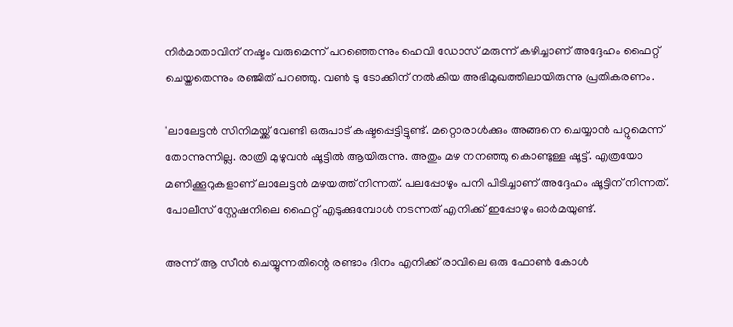നിര്‍മാതാവിന് നഷ്ടം വരുമെന്ന് പറഞ്ഞെന്നും ഹെവി ഡോസ് മരുന്ന് കഴിച്ചാണ് അദ്ദേഹം ഫൈറ്റ് ചെയ്തതെന്നും രഞ്ജിത് പറഞ്ഞു. വണ്‍ ടു ടോക്കിന് നല്‍കിയ അഭിമുഖത്തിലായിരുന്നു പ്രതികരണം.

'ലാലേട്ടന്‍ സിനിമയ്ക്ക് വേണ്ടി ഒരുപാട് കഷ്ടപ്പെട്ടിട്ടുണ്ട്. മറ്റൊരാള്‍ക്കും അങ്ങനെ ചെയ്യാന്‍ പറ്റുമെന്ന് തോന്നുന്നില്ല. രാത്രി മുഴുവന്‍ ഷൂട്ടില്‍ ആയിരുന്നു. അതും മഴ നനഞ്ഞു കൊണ്ടുള്ള ഷൂട്ട്. എത്രയോ മണിക്കൂറുകളാണ് ലാലേട്ടന്‍ മഴയത്ത് നിന്നത്. പലപ്പോഴും പനി പിടിച്ചാണ് അദ്ദേഹം ഷൂട്ടിന് നിന്നത്. പോലീസ് സ്റ്റേഷനിലെ ഫൈറ്റ് എടുക്കുമ്പോള്‍ നടന്നത് എനിക്ക് ഇപ്പോഴും ഓര്‍മയുണ്ട്.

അന്ന് ആ സീന്‍ ചെയ്യുന്നതിന്റെ രണ്ടാം ദിനം എനിക്ക് രാവിലെ ഒരു ഫോണ്‍ കോള്‍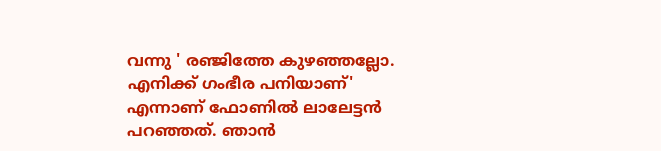വന്നു ' രഞ്ജിത്തേ കുഴഞ്ഞല്ലോ. എനിക്ക് ഗംഭീര പനിയാണ്' എന്നാണ് ഫോണില്‍ ലാലേട്ടന്‍ പറഞ്ഞത്. ഞാന്‍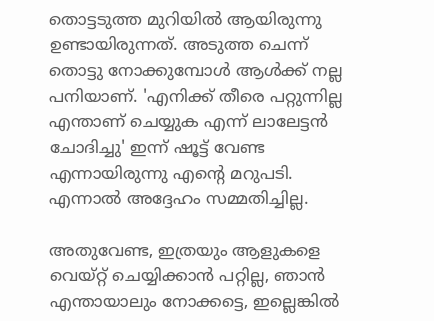തൊട്ടടുത്ത മുറിയില്‍ ആയിരുന്നു ഉണ്ടായിരുന്നത്. അടുത്ത ചെന്ന് തൊട്ടു നോക്കുമ്പോള്‍ ആള്‍ക്ക് നല്ല പനിയാണ്. 'എനിക്ക് തീരെ പറ്റുന്നില്ല എന്താണ് ചെയ്യുക എന്ന് ലാലേട്ടന്‍ ചോദിച്ചു' ഇന്ന് ഷൂട്ട് വേണ്ട എന്നായിരുന്നു എന്റെ മറുപടി. എന്നാല്‍ അദ്ദേഹം സമ്മതിച്ചില്ല.

അതുവേണ്ട, ഇത്രയും ആളുകളെ വെയ്റ്റ് ചെയ്യിക്കാന്‍ പറ്റില്ല, ഞാന്‍ എന്തായാലും നോക്കട്ടെ, ഇല്ലെങ്കില്‍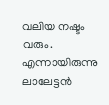വലിയ നഷ്ടം വരും. എന്നായിരുന്നു ലാലേട്ടന്‍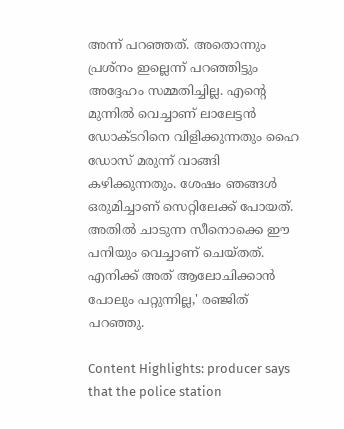അന്ന് പറഞ്ഞത്. അതൊന്നും പ്രശ്‌നം ഇല്ലെന്ന് പറഞ്ഞിട്ടും അദ്ദേഹം സമ്മതിച്ചില്ല. എന്റെ മുന്നില്‍ വെച്ചാണ് ലാലേട്ടന്‍ ഡോക്ടറിനെ വിളിക്കുന്നതും ഹൈ ഡോസ് മരുന്ന് വാങ്ങി കഴിക്കുന്നതും. ശേഷം ഞങ്ങള്‍ ഒരുമിച്ചാണ് സെറ്റിലേക്ക് പോയത്. അതില്‍ ചാടുന്ന സീനൊക്കെ ഈ പനിയും വെച്ചാണ് ചെയ്തത്. എനിക്ക് അത് ആലോചിക്കാന്‍ പോലും പറ്റുന്നില്ല,' രഞ്ജിത് പറഞ്ഞു.

Content Highlights: producer says that the police station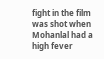fight in the film was shot when Mohanlal had a high fever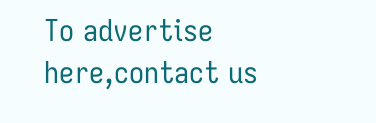To advertise here,contact us